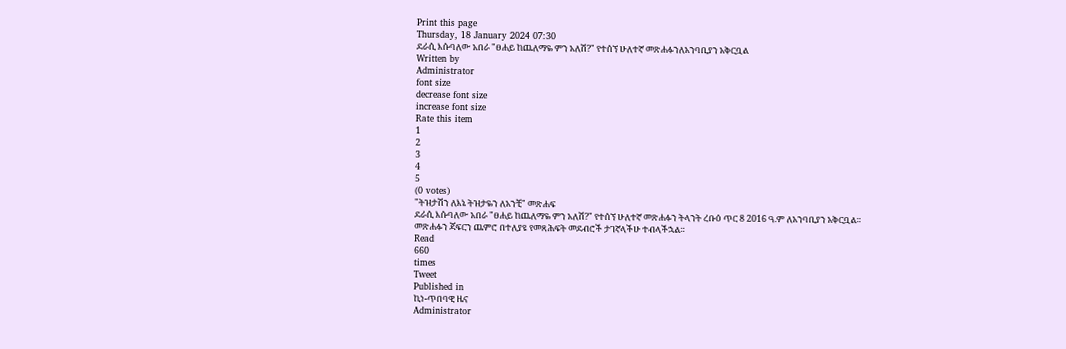Print this page
Thursday, 18 January 2024 07:30
ደራሲ እሱባለው አበራ "ፀሐይ ከጨለማዬ ምን አለሽ?" የተሰኘ ሁለተኛ መጽሐፉንለአንባቢያን አቅርቧል
Written by
Administrator
font size
decrease font size
increase font size
Rate this item
1
2
3
4
5
(0 votes)
"ትዝታሽን ለእኔ ትዝታዬን ለአንቺ" መጽሐፍ
ደራሲ እሱባለው አበራ "ፀሐይ ከጨለማዬ ምን አለሽ?" የተሰኘ ሁለተኛ መጽሐፉን ትላንት ረቡዕ ጥር 8 2016 ዓ.ም ለአንባቢያን አቅርቧል።
መጽሐፉን ጃፍርን ጨምሮ በተለያዩ የመጻሕፍት መደብሮች ታገኛላችሁ ተብላችኋል።
Read
660
times
Tweet
Published in
ኪነ-ጥበባዊ ዜና
Administrator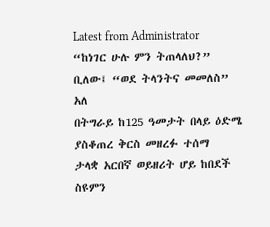Latest from Administrator
“ከነገር ሁሉ ምን ትጠላለህ?” ቢለው፤ “ወደ ትላንትና መመለስ” አለ
በትግራይ ከ125 ዓመታት በላይ ዕድሜ ያስቆጠረ ቅርስ መዘረፉ ተሰማ
ታላቋ አርበኛ ወይዘሪት ሆይ ከበደች ስዩምን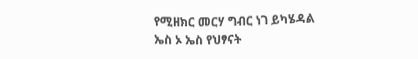የሚዘክር መርሃ ግብር ነገ ይካሄዳል
ኤስ ኦ ኤስ የህፃናት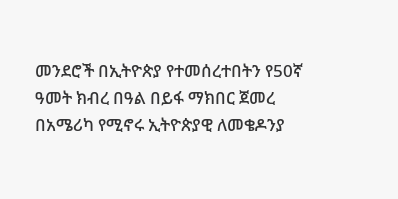መንደሮች በኢትዮጵያ የተመሰረተበትን የ50ኛ ዓመት ክብረ በዓል በይፋ ማክበር ጀመረ
በአሜሪካ የሚኖሩ ኢትዮጵያዊ ለመቄዶንያ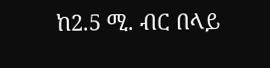ከ2.5 ሚ. ብር በላይ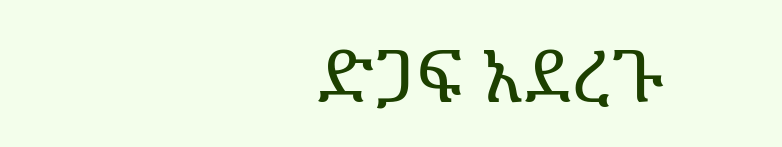ድጋፍ አደረጉ